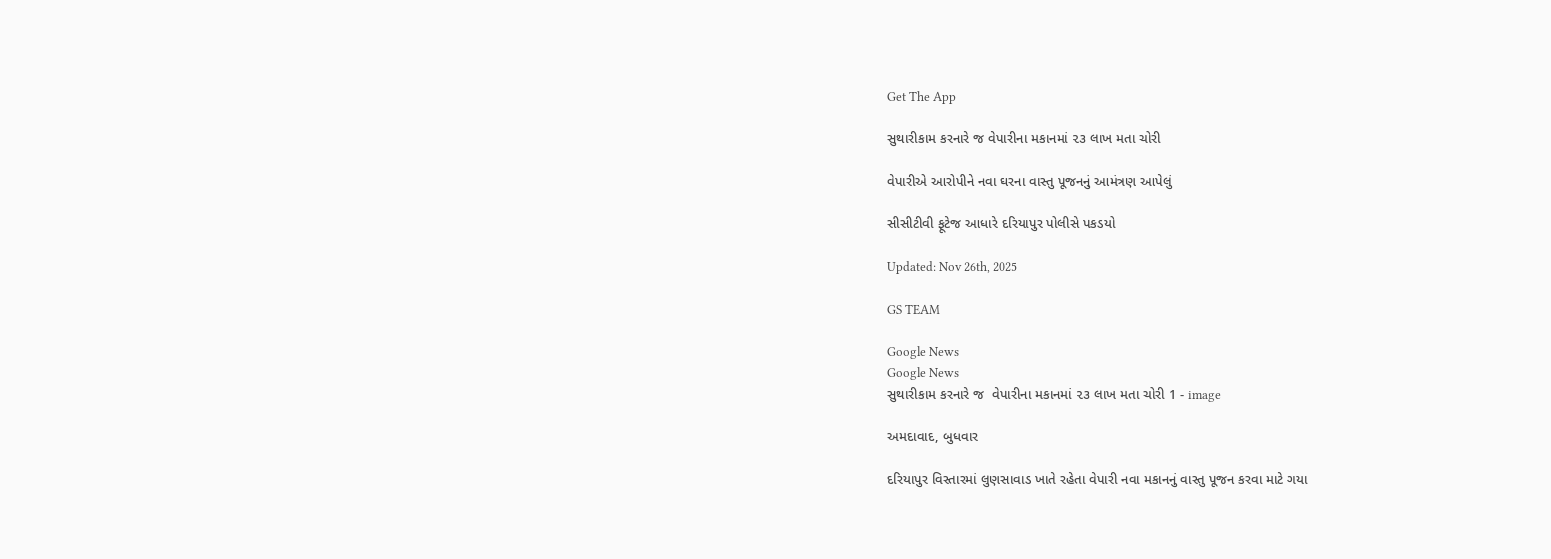Get The App

સુથારીકામ કરનારે જ વેપારીના મકાનમાં ૨૩ લાખ મતા ચોરી

વેપારીએ આરોપીને નવા ઘરના વાસ્તુ પૂજનનું આમંત્રણ આપેલું

સીસીટીવી ફૂટેજ આધારે દરિયાપુર પોલીસે પકડયો

Updated: Nov 26th, 2025

GS TEAM

Google News
Google News
સુથારીકામ કરનારે જ  વેપારીના મકાનમાં ૨૩ લાખ મતા ચોરી 1 - image

અમદાવાદ, બુધવાર

દરિયાપુર વિસ્તારમાં લુણસાવાડ ખાતે રહેતા વેપારી નવા મકાનનું વાસ્તુ પૂજન કરવા માટે ગયા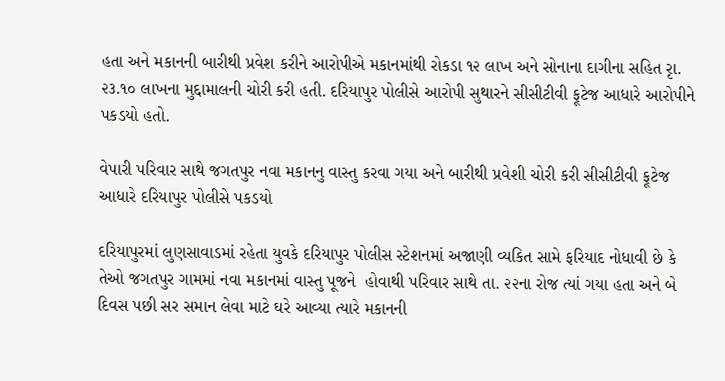હતા અને મકાનની બારીથી પ્રવેશ કરીને આરોપીએ મકાનમાંથી રોકડા ૧૨ લાખ અને સોનાના દાગીના સહિત રૃા. ૨૩.૧૦ લાખના મુદ્દામાલની ચોરી કરી હતી. દરિયાપુર પોલીસે આરોપી સુથારને સીસીટીવી ફૂટેજ આધારે આરોપીને પકડયો હતો.

વેપારી પરિવાર સાથે જગતપુર નવા મકાનનુ વાસ્તુ કરવા ગયા અને બારીથી પ્રવેશી ચોરી કરી સીસીટીવી ફૂટેજ આધારે દરિયાપુર પોલીસે પકડયો

દરિયાપુરમાં લુણસાવાડમાં રહેતા યુવકે દરિયાપુર પોલીસ સ્ટેશનમાં અજાણી વ્યકિત સામે ફરિયાદ નોધાવી છે કે તેઓ જગતપુર ગામમાં નવા મકાનમાં વાસ્તુ પૂજને  હોવાથી પરિવાર સાથે તા. ૨૨ના રોજ ત્યાં ગયા હતા અને બે દિવસ પછી સર સમાન લેવા માટે ઘરે આવ્યા ત્યારે મકાનની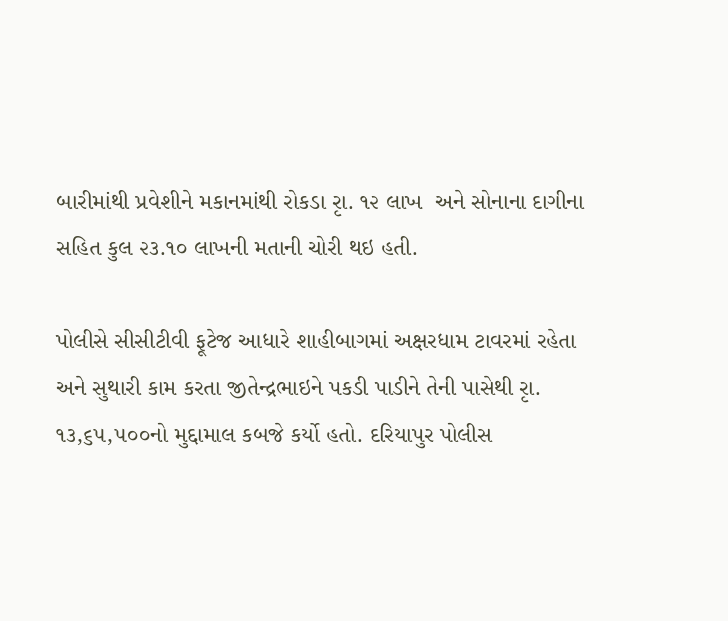બારીમાંથી પ્રવેશીને મકાનમાંથી રોકડા રૃા. ૧૨ લાખ  અને સોનાના દાગીના સહિત કુલ ૨૩.૧૦ લાખની મતાની ચોરી થઇ હતી.

પોલીસે સીસીટીવી ફૂટેજ આધારે શાહીબાગમાં અક્ષરધામ ટાવરમાં રહેતા અને સુથારી કામ કરતા જીતેન્દ્રભાઇને પકડી પાડીને તેની પાસેથી રૃા. ૧૩,૬૫,૫૦૦નો મુદ્દામાલ કબજે કર્યો હતો. દરિયાપુર પોલીસ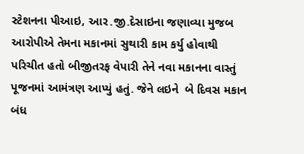સ્ટેશનના પીઆઇ, આર.જી.દેસાઇના જણાવ્યા મુજબ આરોપીએ તેમના મકાનમાં સુથારી કામ કર્યુ હોવાથી પરિચીત હતો બીજીતરફ વેપારી તેને નવા મકાનના વાસ્તું પૂજનમાં આમંત્રણ આપ્યું હતું. જેને લઇને  બે દિવસ મકાન બંધ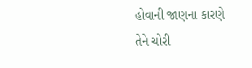હોવાની જાણના કારણે તેને ચોરી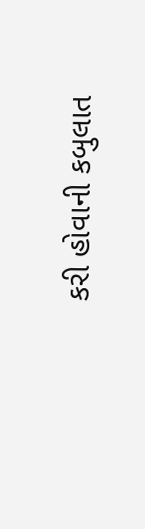કરી હોવાની કબુલાત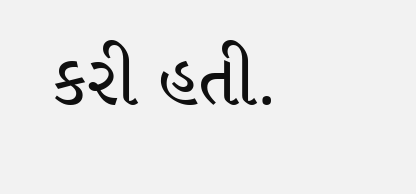કરી હતી.